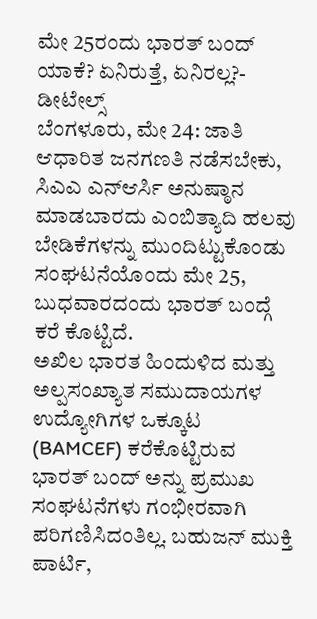ಮೇ 25ರಂದು ಭಾರತ್ ಬಂದ್ ಯಾಕೆ? ಏನಿರುತ್ತೆ, ಏನಿರಲ್ಲ?- ಡೀಟೇಲ್ಸ್
ಬೆಂಗಳೂರು, ಮೇ 24: ಜಾತಿ ಆಧಾರಿತ ಜನಗಣತಿ ನಡೆಸಬೇಕು, ಸಿಎಎ ಎನ್ಆರ್ಸಿ ಅನುಷ್ಠಾನ ಮಾಡಬಾರದು ಎಂಬಿತ್ಯಾದಿ ಹಲವು ಬೇಡಿಕೆಗಳನ್ನು ಮುಂದಿಟ್ಟುಕೊಂಡು ಸಂಘಟನೆಯೊಂದು ಮೇ 25, ಬುಧವಾರದಂದು ಭಾರತ್ ಬಂದ್ಗೆ ಕರೆ ಕೊಟ್ಟಿದೆ.
ಅಖಿಲ ಭಾರತ ಹಿಂದುಳಿದ ಮತ್ತು ಅಲ್ಪಸಂಖ್ಯಾತ ಸಮುದಾಯಗಳ ಉದ್ಯೋಗಿಗಳ ಒಕ್ಕೂಟ (BAMCEF) ಕರೆಕೊಟ್ಟಿರುವ ಭಾರತ್ ಬಂದ್ ಅನ್ನು ಪ್ರಮುಖ ಸಂಘಟನೆಗಳು ಗಂಭೀರವಾಗಿ ಪರಿಗಣಿಸಿದಂತಿಲ್ಲ. ಬಹುಜನ್ ಮುಕ್ತಿ ಪಾರ್ಟಿ,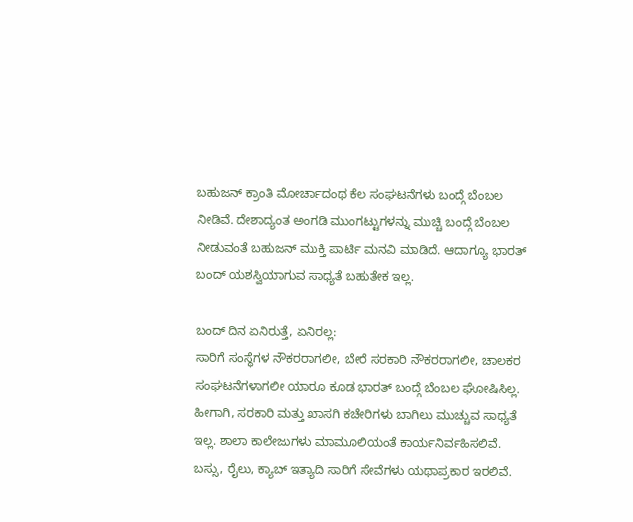ಬಹುಜನ್ ಕ್ರಾಂತಿ ಮೋರ್ಚಾದಂಥ ಕೆಲ ಸಂಘಟನೆಗಳು ಬಂದ್ಗೆ ಬೆಂಬಲ ನೀಡಿವೆ. ದೇಶಾದ್ಯಂತ ಅಂಗಡಿ ಮುಂಗಟ್ಟುಗಳನ್ನು ಮುಚ್ಚಿ ಬಂದ್ಗೆ ಬೆಂಬಲ ನೀಡುವಂತೆ ಬಹುಜನ್ ಮುಕ್ತಿ ಪಾರ್ಟಿ ಮನವಿ ಮಾಡಿದೆ. ಆದಾಗ್ಯೂ ಭಾರತ್ ಬಂದ್ ಯಶಸ್ವಿಯಾಗುವ ಸಾಧ್ಯತೆ ಬಹುತೇಕ ಇಲ್ಲ.

ಬಂದ್ ದಿನ ಏನಿರುತ್ತೆ, ಏನಿರಲ್ಲ:
ಸಾರಿಗೆ ಸಂಸ್ಥೆಗಳ ನೌಕರರಾಗಲೀ, ಬೇರೆ ಸರಕಾರಿ ನೌಕರರಾಗಲೀ, ಚಾಲಕರ ಸಂಘಟನೆಗಳಾಗಲೀ ಯಾರೂ ಕೂಡ ಭಾರತ್ ಬಂದ್ಗೆ ಬೆಂಬಲ ಘೋಷಿಸಿಲ್ಲ. ಹೀಗಾಗಿ, ಸರಕಾರಿ ಮತ್ತು ಖಾಸಗಿ ಕಚೇರಿಗಳು ಬಾಗಿಲು ಮುಚ್ಚುವ ಸಾಧ್ಯತೆ ಇಲ್ಲ. ಶಾಲಾ ಕಾಲೇಜುಗಳು ಮಾಮೂಲಿಯಂತೆ ಕಾರ್ಯನಿರ್ವಹಿಸಲಿವೆ. ಬಸ್ಸು, ರೈಲು, ಕ್ಯಾಬ್ ಇತ್ಯಾದಿ ಸಾರಿಗೆ ಸೇವೆಗಳು ಯಥಾಪ್ರಕಾರ ಇರಲಿವೆ.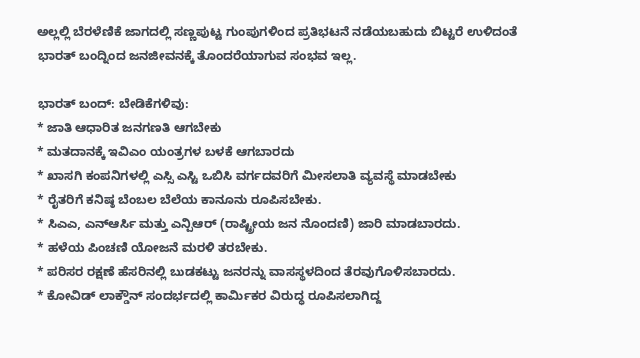ಅಲ್ಲಲ್ಲಿ ಬೆರಳೆಣಿಕೆ ಜಾಗದಲ್ಲಿ ಸಣ್ಣಪುಟ್ಟ ಗುಂಪುಗಳಿಂದ ಪ್ರತಿಭಟನೆ ನಡೆಯಬಹುದು ಬಿಟ್ಟರೆ ಉಳಿದಂತೆ ಭಾರತ್ ಬಂದ್ನಿಂದ ಜನಜೀವನಕ್ಕೆ ತೊಂದರೆಯಾಗುವ ಸಂಭವ ಇಲ್ಲ.

ಭಾರತ್ ಬಂದ್: ಬೇಡಿಕೆಗಳಿವು:
* ಜಾತಿ ಆಧಾರಿತ ಜನಗಣತಿ ಆಗಬೇಕು
* ಮತದಾನಕ್ಕೆ ಇವಿಎಂ ಯಂತ್ರಗಳ ಬಳಕೆ ಆಗಬಾರದು
* ಖಾಸಗಿ ಕಂಪನಿಗಳಲ್ಲಿ ಎಸ್ಸಿ ಎಸ್ಟಿ ಒಬಿಸಿ ವರ್ಗದವರಿಗೆ ಮೀಸಲಾತಿ ವ್ಯವಸ್ಥೆ ಮಾಡಬೇಕು
* ರೈತರಿಗೆ ಕನಿಷ್ಠ ಬೆಂಬಲ ಬೆಲೆಯ ಕಾನೂನು ರೂಪಿಸಬೇಕು.
* ಸಿಎಎ, ಎನ್ಆರ್ಸಿ ಮತ್ತು ಎನ್ಪಿಆರ್ (ರಾಷ್ಟ್ರೀಯ ಜನ ನೊಂದಣಿ) ಜಾರಿ ಮಾಡಬಾರದು.
* ಹಳೆಯ ಪಿಂಚಣಿ ಯೋಜನೆ ಮರಳಿ ತರಬೇಕು.
* ಪರಿಸರ ರಕ್ಷಣೆ ಹೆಸರಿನಲ್ಲಿ ಬುಡಕಟ್ಟು ಜನರನ್ನು ವಾಸಸ್ಥಳದಿಂದ ತೆರವುಗೊಳಿಸಬಾರದು.
* ಕೋವಿಡ್ ಲಾಕ್ಡೌನ್ ಸಂದರ್ಭದಲ್ಲಿ ಕಾರ್ಮಿಕರ ವಿರುದ್ಧ ರೂಪಿಸಲಾಗಿದ್ದ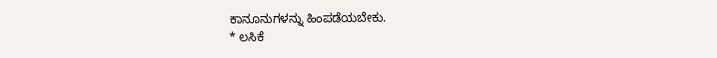ಕಾನೂನುಗಳನ್ನು ಹಿಂಪಡೆಯಬೇಕು.
* ಲಸಿಕೆ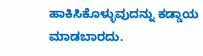ಹಾಕಿಸಿಕೊಳ್ಳುವುದನ್ನು ಕಡ್ಡಾಯ ಮಾಡಬಾರದು.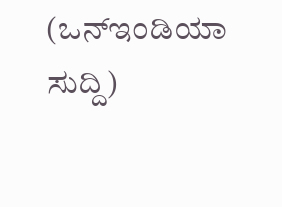(ಒನ್ಇಂಡಿಯಾ ಸುದ್ದಿ)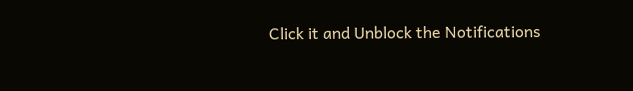Click it and Unblock the Notifications